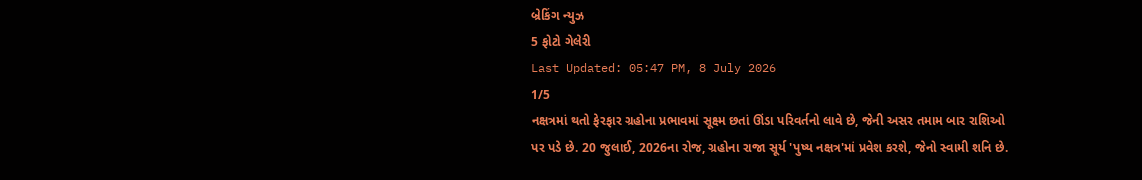બ્રેકિંગ ન્યુઝ
5 ફોટો ગેલેરી
Last Updated: 05:47 PM, 8 July 2026
1/5
નક્ષત્રમાં થતો ફેરફાર ગ્રહોના પ્રભાવમાં સૂક્ષ્મ છતાં ઊંડા પરિવર્તનો લાવે છે, જેની અસર તમામ બાર રાશિઓ પર પડે છે. 20 જુલાઈ, 2026ના રોજ, ગ્રહોના રાજા સૂર્ય 'પુષ્ય નક્ષત્ર'માં પ્રવેશ કરશે, જેનો સ્વામી શનિ છે.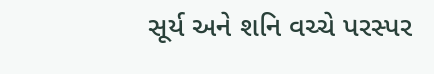સૂર્ય અને શનિ વચ્ચે પરસ્પર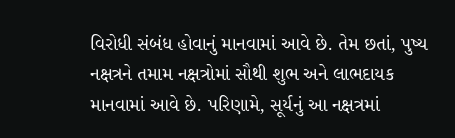વિરોધી સંબંધ હોવાનું માનવામાં આવે છે. તેમ છતાં, પુષ્ય નક્ષત્રને તમામ નક્ષત્રોમાં સૌથી શુભ અને લાભદાયક માનવામાં આવે છે. પરિણામે, સૂર્યનું આ નક્ષત્રમાં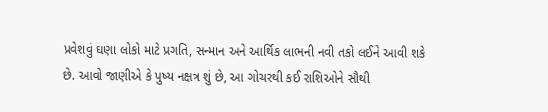પ્રવેશવું ઘણા લોકો માટે પ્રગતિ, સન્માન અને આર્થિક લાભની નવી તકો લઈને આવી શકે છે. આવો જાણીએ કે પુષ્ય નક્ષત્ર શું છે, આ ગોચરથી કઈ રાશિઓને સૌથી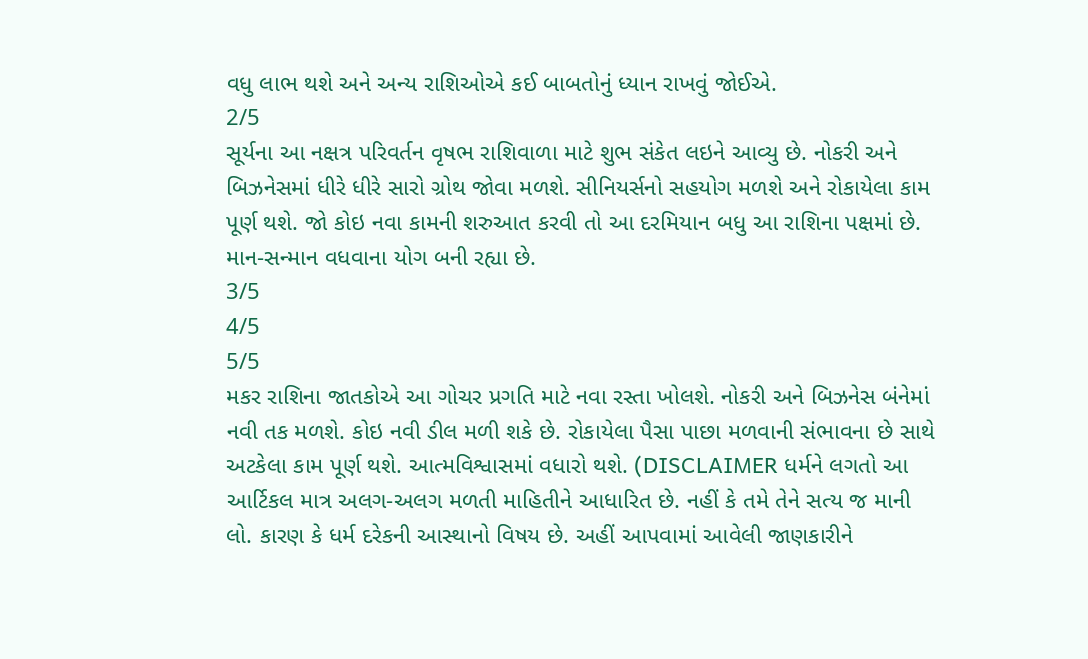વધુ લાભ થશે અને અન્ય રાશિઓએ કઈ બાબતોનું ધ્યાન રાખવું જોઈએ.
2/5
સૂર્યના આ નક્ષત્ર પરિવર્તન વૃષભ રાશિવાળા માટે શુભ સંકેત લઇને આવ્યુ છે. નોકરી અને બિઝનેસમાં ધીરે ધીરે સારો ગ્રોથ જોવા મળશે. સીનિયર્સનો સહયોગ મળશે અને રોકાયેલા કામ પૂર્ણ થશે. જો કોઇ નવા કામની શરુઆત કરવી તો આ દરમિયાન બધુ આ રાશિના પક્ષમાં છે. માન-સન્માન વધવાના યોગ બની રહ્યા છે.
3/5
4/5
5/5
મકર રાશિના જાતકોએ આ ગોચર પ્રગતિ માટે નવા રસ્તા ખોલશે. નોકરી અને બિઝનેસ બંનેમાં નવી તક મળશે. કોઇ નવી ડીલ મળી શકે છે. રોકાયેલા પૈસા પાછા મળવાની સંભાવના છે સાથે અટકેલા કામ પૂર્ણ થશે. આત્મવિશ્વાસમાં વધારો થશે. (DISCLAIMER ધર્મને લગતો આ આર્ટિકલ માત્ર અલગ-અલગ મળતી માહિતીને આધારિત છે. નહીં કે તમે તેને સત્ય જ માની લો. કારણ કે ધર્મ દરેકની આસ્થાનો વિષય છે. અહીં આપવામાં આવેલી જાણકારીને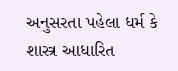અનુસરતા પહેલા ધર્મ કે શાસ્ત્ર આધારિત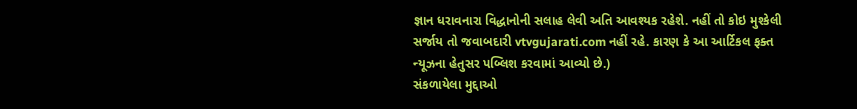જ્ઞાન ધરાવનારા વિદ્ધાનોની સલાહ લેવી અતિ આવશ્યક રહેશે. નહીં તો કોઇ મુશ્કેલી સર્જાય તો જવાબદારી vtvgujarati.com નહીં રહે. કારણ કે આ આર્ટિકલ ફક્ત ન્યૂઝના હેતુસર પબ્લિશ કરવામાં આવ્યો છે.)
સંકળાયેલા મુદ્દાઓ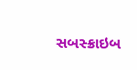સબસ્ક્રાઇબ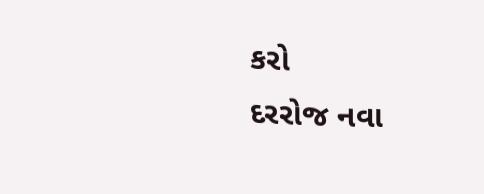કરો
દરરોજ નવા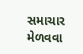સમાચાર મેળવવા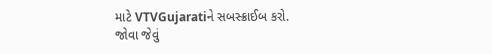માટે VTVGujaratiને સબસ્ક્રાઈબ કરો.
જોવા જેવું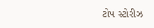ટોપ સ્ટોરીઝ